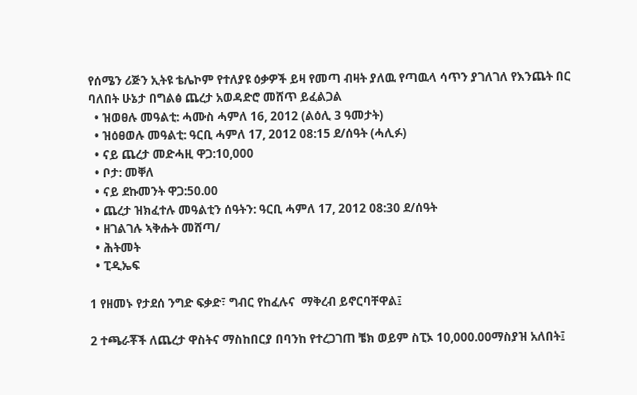የሰሜን ሪጅን ኢትዩ ቴሌኮም የተለያዩ ዕቃዎች ይዛ የመጣ ብዛት ያለዉ የጣዉላ ሳጥን ያገለገለ የእንጨት በር ባለበት ሁኔታ በግልፅ ጨረታ አወዳድሮ መሸጥ ይፈልጋል
  • ዝወፀሉ መዓልቲ: ሓሙስ ሓምለ 16, 2012 (ልዕሊ 3 ዓመታት)
  • ዝዕፀወሉ መዓልቲ: ዓርቢ ሓምለ 17, 2012 08:15 ደ/ሰዓት (ሓሊፉ)
  • ናይ ጨረታ መድሓዚ ዋጋ:10,000
  • ቦታ: መቐለ
  • ናይ ደኩመንት ዋጋ:50.00
  • ጨረታ ዝክፈተሉ መዓልቲን ሰዓትን: ዓርቢ ሓምለ 17, 2012 08:30 ደ/ሰዓት
  • ዘገልገሉ ኣቅሑት መሸጣ/
  • ሕትመት
  • ፒዲኤፍ

1 የዘመኑ የታደሰ ንግድ ፍቃድ፣ ግብር የከፈሉና  ማቅረብ ይኖርባቸዋል፤

2 ተጫራቾች ለጨረታ ዋስትና ማስከበርያ በባንከ የተረጋገጠ ቼክ ወይም ስፒኦ 10,000.00ማስያዝ አለበት፤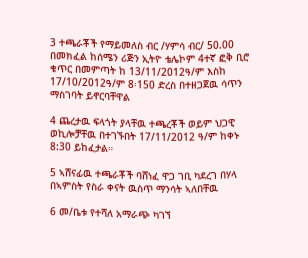3 ተጫራቾች የማይመለስ ብር /ሃምሳ ብር/ 50.00 በመክፈል ከሰሜን ሪጅን ኢትዮ ቴሌኮም 4ተኛ ፎቅ ቢሮ ቁጥር በመምጣት ከ 13/11/2012ዓ/ም እስከ 17/10/2012ዓ/ም 8፡150 ድረስ በተዘጋጀዉ ሳጥን ማስገባት ይኖርባቸዋል

4 ጨረታዉ ፍላጎት ያላቸዉ ተጫረቾች ወይም ህጋዊ ወኪሎቻቸዉ በተገኙበት 17/11/2012 ዓ/ም ከቀኑ 8:30 ይከፈታል።

5 ኣሸናፊዉ ተጫራቾች ባሸነፈ ዋጋ ገቢ ካደረገ በሃላ በኣምስት የስራ ቀናት ዉስጥ ማንሳት ኣለበቸዉ

6 መ/ቤቱ የተሻለ አማራጭ ካገኘ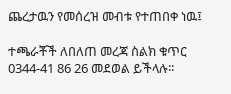ጨረታዉን የመሰረዝ መብቱ የተጠበቀ ነዉ፤

ተጫራቾች ለበለጠ መረጃ ስልክ ቁጥር 0344-41 86 26 መደወል ይችላሉ፡፡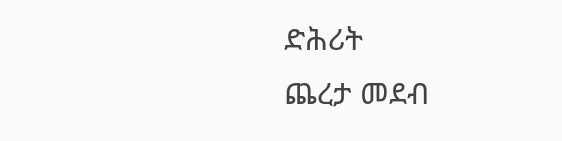ድሕሪት
ጨረታ መደብ